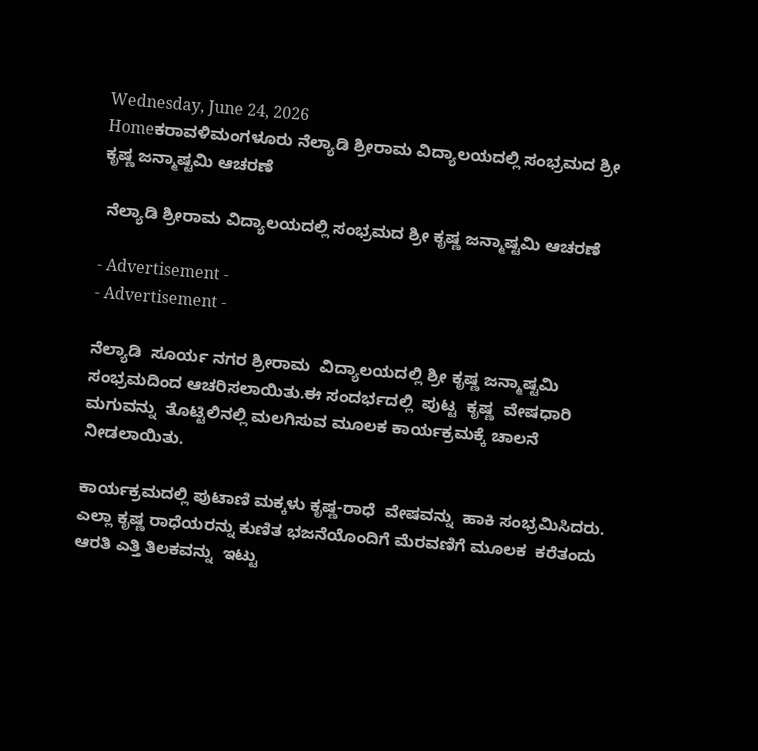Wednesday, June 24, 2026
Homeಕರಾವಳಿಮಂಗಳೂರು ನೆಲ್ಯಾಡಿ ಶ್ರೀರಾಮ ವಿದ್ಯಾಲಯದಲ್ಲಿ ಸಂಭ್ರಮದ ಶ್ರೀ ಕೃಷ್ಣ ಜನ್ಮಾಷ್ಟಮಿ ಆಚರಣೆ

 ನೆಲ್ಯಾಡಿ ಶ್ರೀರಾಮ ವಿದ್ಯಾಲಯದಲ್ಲಿ ಸಂಭ್ರಮದ ಶ್ರೀ ಕೃಷ್ಣ ಜನ್ಮಾಷ್ಟಮಿ ಆಚರಣೆ

- Advertisement -
- Advertisement -

ನೆಲ್ಯಾಡಿ  ಸೂರ್ಯ ನಗರ ಶ್ರೀರಾಮ  ವಿದ್ಯಾಲಯದಲ್ಲಿ ಶ್ರೀ ಕೃಷ್ಣ ಜನ್ಮಾಷ್ಟಮಿ   ಸಂಭ್ರಮದಿಂದ ಆಚರಿಸಲಾಯಿತು.ಈ ಸಂದರ್ಭದಲ್ಲಿ  ಪುಟ್ಟ  ಕೃಷ್ಣ  ವೇಷಧಾರಿ  ಮಗುವನ್ನು  ತೊಟ್ಟಿಲಿನಲ್ಲಿ ಮಲಗಿಸುವ ಮೂಲಕ ಕಾರ್ಯಕ್ರಮಕ್ಕೆ ಚಾಲನೆ ನೀಡಲಾಯಿತು.

ಕಾರ್ಯಕ್ರಮದಲ್ಲಿ ಪುಟಾಣಿ ಮಕ್ಕಳು ಕೃಷ್ಣ-ರಾಧೆ  ವೇಷವನ್ನು  ಹಾಕಿ ಸಂಭ್ರಮಿಸಿದರು. ಎಲ್ಲಾ ಕೃಷ್ಣ ರಾಧೆಯರನ್ನು ಕುಣಿತ ಭಜನೆಯೊಂದಿಗೆ ಮೆರವಣಿಗೆ ಮೂಲಕ  ಕರೆತಂದು ಆರತಿ ಎತ್ತಿ ತಿಲಕವನ್ನು  ಇಟ್ಟು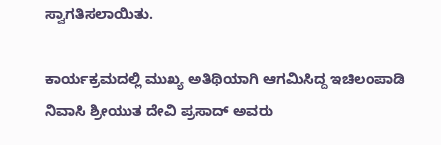ಸ್ವಾಗತಿಸಲಾಯಿತು.

ಕಾರ್ಯಕ್ರಮದಲ್ಲಿ ಮುಖ್ಯ ಅತಿಥಿಯಾಗಿ ಆಗಮಿಸಿದ್ದ ಇಚಿಲಂಪಾಡಿ  ನಿವಾಸಿ ಶ್ರೀಯುತ ದೇವಿ ಪ್ರಸಾದ್ ಅವರು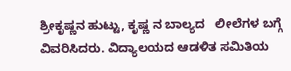ಶ್ರೀಕೃಷ್ಣನ ಹುಟ್ಟು, ಕೃಷ್ಣ ನ ಬಾಲ್ಯದ   ಲೀಲೆಗಳ ಬಗ್ಗೆ  ವಿವರಿಸಿದರು. ವಿದ್ಯಾಲಯದ ಆಡಳಿತ ಸಮಿತಿಯ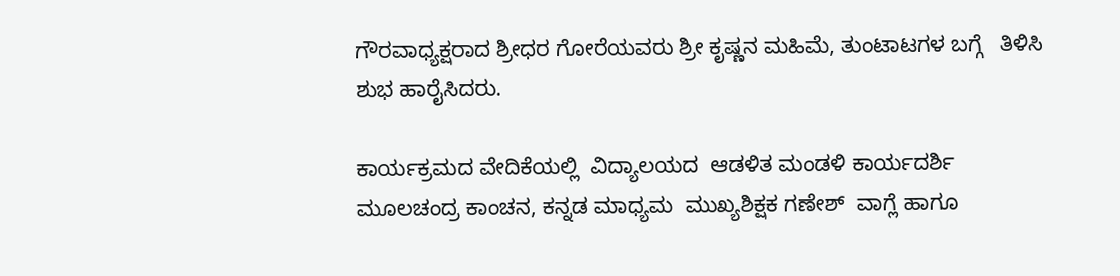ಗೌರವಾಧ್ಯಕ್ಷರಾದ ಶ್ರೀಧರ ಗೋರೆಯವರು ಶ್ರೀ ಕೃಷ್ಣನ ಮಹಿಮೆ, ತುಂಟಾಟಗಳ ಬಗ್ಗೆ   ತಿಳಿಸಿ  ಶುಭ ಹಾರೈಸಿದರು.

ಕಾರ್ಯಕ್ರಮದ ವೇದಿಕೆಯಲ್ಲಿ  ವಿದ್ಯಾಲಯದ  ಆಡಳಿತ ಮಂಡಳಿ ಕಾರ್ಯದರ್ಶಿ ಮೂಲಚಂದ್ರ ಕಾಂಚನ, ಕನ್ನಡ ಮಾಧ್ಯಮ  ಮುಖ್ಯಶಿಕ್ಷಕ ಗಣೇಶ್  ವಾಗ್ಲೆ ಹಾಗೂ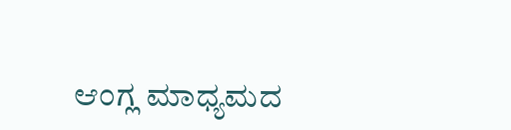ಆಂಗ್ಲ ಮಾಧ್ಯಮದ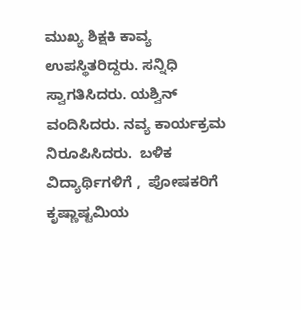ಮುಖ್ಯ ಶಿಕ್ಷಕಿ ಕಾವ್ಯ ಉಪಸ್ಥಿತರಿದ್ದರು. ಸನ್ನಿಧಿ ಸ್ವಾಗತಿಸಿದರು. ಯಶ್ವಿನ್ ವಂದಿಸಿದರು. ನವ್ಯ ಕಾರ್ಯಕ್ರಮ  ನಿರೂಪಿಸಿದರು.  ಬಳಿಕ ವಿದ್ಯಾರ್ಥಿಗಳಿಗೆ ,  ಪೋಷಕರಿಗೆ  ಕೃಷ್ಣಾಷ್ಟಮಿಯ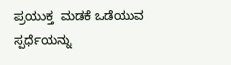ಪ್ರಯುಕ್ತ  ಮಡಕೆ ಒಡೆಯುವ ಸ್ಪರ್ಧೆಯನ್ನು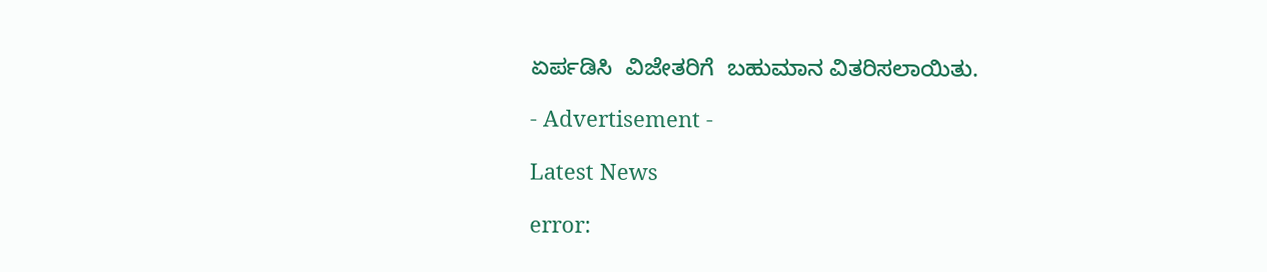ಏರ್ಪಡಿಸಿ  ವಿಜೇತರಿಗೆ  ಬಹುಮಾನ ವಿತರಿಸಲಾಯಿತು.

- Advertisement -

Latest News

error: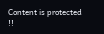Content is protected !!